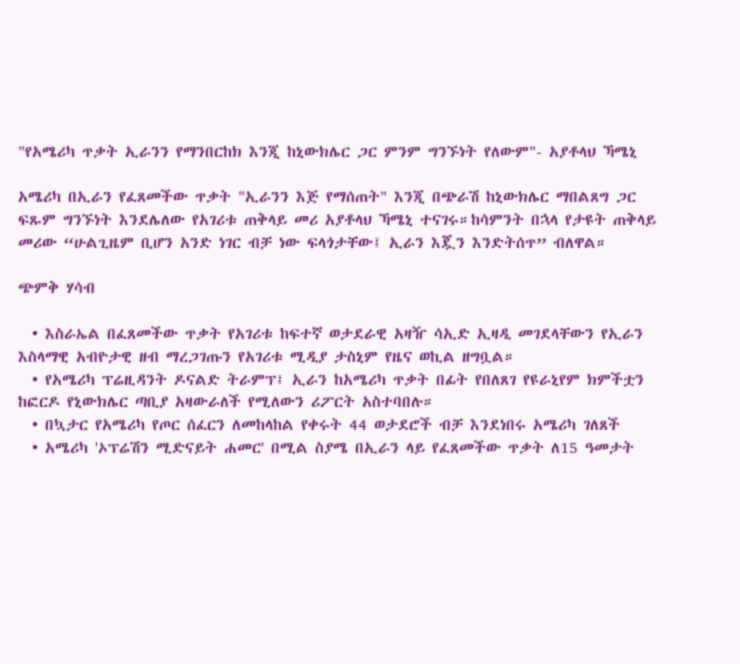"የአሜሪካ ጥቃት ኢራንን የማንበርከክ እንጂ ከኒውክሌር ጋር ምንም ግንኙነት የለውም"- አያቶላህ ኻሜኒ

አሜሪካ በኢራን የፈጸመችው ጥቃት "ኢራንን እጅ የማሰጠት" እንጂ በጭራሽ ከኒውክሌር ማበልጸግ ጋር ፍጹም ግንኙነት እንደሌለው የአገሪቱ ጠቅላይ መሪ አያቶላህ ኻሜኒ ተናገሩ።ከሳምንት በኋላ የታዩት ጠቅላይ መሪው “ሁልጊዜም ቢሆን አንድ ነገር ብቻ ነው ፍላጎታቸው፤ ኢራን እጇን እንድትሰጥ” ብለዋል።

ጭምቅ ሃሳብ

  • እስራኤል በፈጸመችው ጥቃት የአገሪቱ ከፍተኛ ወታደራዊ አዛዥ ሳኢድ ኢዛዲ መገደላቸውን የኢራን እስላማዊ አብዮታዊ ዘብ ማረጋገጡን የአገሪቱ ሚዲያ ታስኒም የዜና ወኪል ዘግቧል።
  • የአሜሪካ ፕሬዚዳንት ዶናልድ ትራምፕ፤ ኢራን ከአሜሪካ ጥቃት በፊት የበለጸገ የዩራኒየም ክምችቷን ከፎርዶ የኒውክሌር ጣቢያ አዛውራለች የሚለውን ሪፖርት አስተባበሉ።
  • በኳታር የአሜሪካ የጦር ሰፈርን ለመከላከል የቀሩት 44 ወታደሮች ብቻ እንደነበሩ አሜሪካ ገለጸች
  • አሜሪካ 'ኦፕሬሽን ሚድናይት ሐመር' በሚል ስያሜ በኢራን ላይ የፈጸመችው ጥቃት ለ15 ዓመታት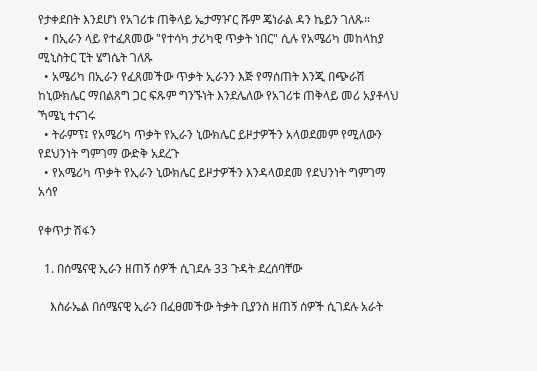የታቀደበት እንደሆነ የአገሪቱ ጠቅላይ ኤታማዦር ሹም ጄነራል ዳን ኬይን ገለጹ።
  • በኢራን ላይ የተፈጸመው "የተሳካ ታሪካዊ ጥቃት ነበር" ሲሉ የአሜሪካ መከላከያ ሚኒስትር ፒት ሄግሴት ገለጹ
  • አሜሪካ በኢራን የፈጸመችው ጥቃት ኢራንን እጅ የማሰጠት እንጂ በጭራሽ ከኒውክሌር ማበልጸግ ጋር ፍጹም ግንኙነት እንደሌለው የአገሪቱ ጠቅላይ መሪ አያቶላህ ኻሜኒ ተናገሩ
  • ትራምፕ፤ የአሜሪካ ጥቃት የኢራን ኒውክሌር ይዞታዎችን አላወደመም የሚለውን የደህንነት ግምገማ ውድቅ አደረጉ
  • የአሜሪካ ጥቃት የኢራን ኒውክሌር ይዞታዎችን እንዳላወደመ የደህንነት ግምገማ አሳየ

የቀጥታ ሽፋን

  1. በሰሜናዊ ኢራን ዘጠኝ ሰዎች ሲገደሉ 33 ጉዳት ደረሰባቸው

    እስራኤል በሰሜናዊ ኢራን በፈፀመችው ትቃት ቢያንስ ዘጠኝ ሰዎች ሲገደሉ አራት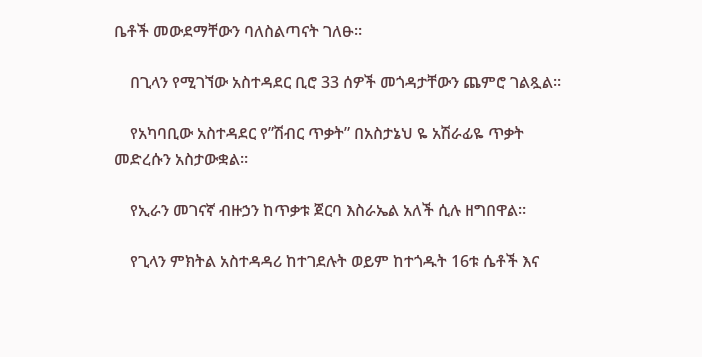ቤቶች መውደማቸውን ባለስልጣናት ገለፁ።

    በጊላን የሚገኘው አስተዳደር ቢሮ 33 ሰዎች መጎዳታቸውን ጨምሮ ገልጿል።

    የአካባቢው አስተዳደር የ”ሽብር ጥቃት” በአስታኔህ ዬ አሽራፊዬ ጥቃት መድረሱን አስታውቋል።

    የኢራን መገናኛ ብዙኃን ከጥቃቱ ጀርባ እስራኤል አለች ሲሉ ዘግበዋል።

    የጊላን ምክትል አስተዳዳሪ ከተገደሉት ወይም ከተጎዱት 16ቱ ሴቶች እና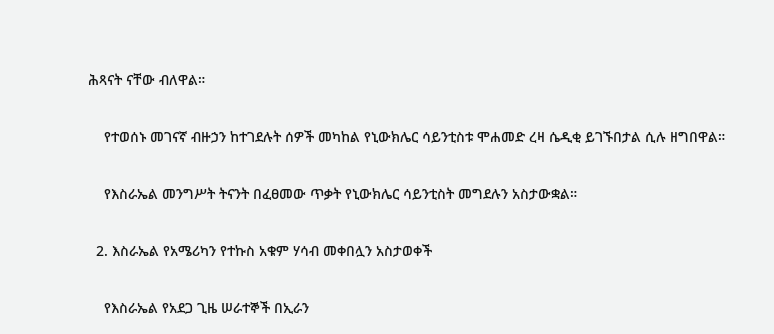ሕጻናት ናቸው ብለዋል።

    የተወሰኑ መገናኛ ብዙኃን ከተገደሉት ሰዎች መካከል የኒውክሌር ሳይንቲስቱ ሞሐመድ ረዛ ሴዲቂ ይገኙበታል ሲሉ ዘግበዋል።

    የእስራኤል መንግሥት ትናንት በፈፀመው ጥቃት የኒውክሌር ሳይንቲስት መግደሉን አስታውቋል።

  2. እስራኤል የአሜሪካን የተኩስ አቁም ሃሳብ መቀበሏን አስታወቀች

    የእስራኤል የአደጋ ጊዜ ሠራተኞች በኢራን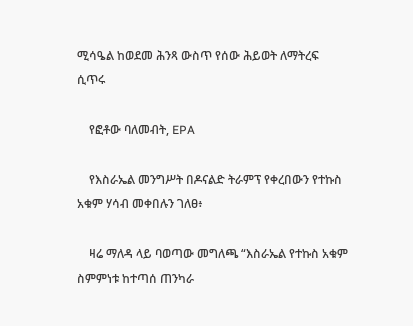ሚሳዔል ከወደመ ሕንጻ ውስጥ የሰው ሕይወት ለማትረፍ ሲጥሩ

    የፎቶው ባለመብት, EPA

    የእስራኤል መንግሥት በዶናልድ ትራምፕ የቀረበውን የተኩስ አቁም ሃሳብ መቀበሉን ገለፀ፥

    ዛሬ ማለዳ ላይ ባወጣው መግለጫ “እስራኤል የተኩስ አቁም ስምምነቱ ከተጣሰ ጠንካራ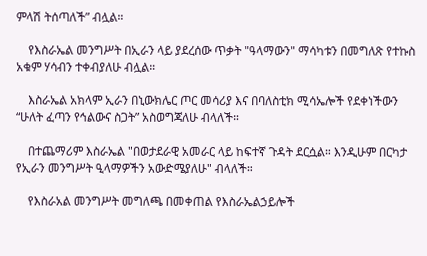ምላሽ ትሰጣለች” ብሏል።

    የእስራኤል መንግሥት በኢራን ላይ ያደረሰው ጥቃት "ዓላማውን" ማሳካቱን በመግለጽ የተኩስ አቁም ሃሳብን ተቀብያለሁ ብሏል።

    እስራኤል አክላም ኢራን በኒውክሌር ጦር መሳሪያ እና በባለስቲክ ሚሳኤሎች የደቀነችውን “ሁለት ፈጣን የኅልውና ስጋት” አስወግጃለሁ ብላለች።

    በተጨማሪም እስራኤል "በወታደራዊ አመራር ላይ ከፍተኛ ጉዳት ደርሷል። እንዲሁም በርካታ የኢራን መንግሥት ዒላማዎችን አውድሜያለሁ" ብላለች።

    የእስራአል መንግሥት መግለጫ በመቀጠል የእስራኤልኃይሎች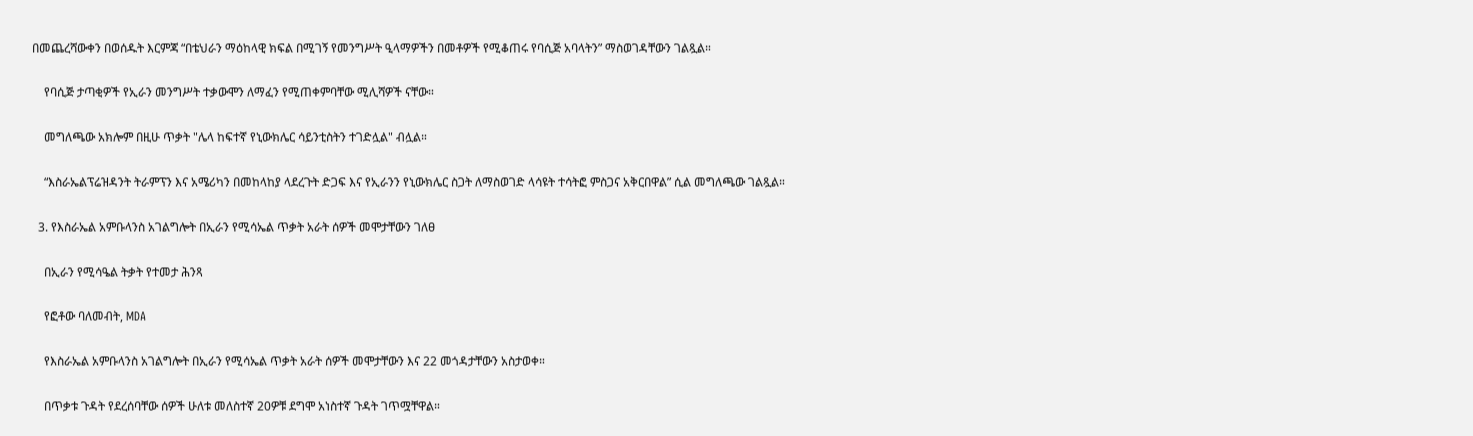በመጨረሻውቀን በወሰዱት እርምጃ “በቴህራን ማዕከላዊ ክፍል በሚገኝ የመንግሥት ዒላማዎችን በመቶዎች የሚቆጠሩ የባሲጅ አባላትን” ማስወገዳቸውን ገልጿል።

    የባሲጅ ታጣቂዎች የኢራን መንግሥት ተቃውሞን ለማፈን የሚጠቀምባቸው ሚሊሻዎች ናቸው።

    መግለጫው አክሎም በዚሁ ጥቃት "ሌላ ከፍተኛ የኒውክሌር ሳይንቲስትን ተገድሏል" ብሏል።

    “እስራኤልፕሬዝዳንት ትራምፕን እና አሜሪካን በመከላከያ ላደረጉት ድጋፍ እና የኢራንን የኒውክሌር ስጋት ለማስወገድ ላሳዩት ተሳትፎ ምስጋና አቅርበዋል” ሲል መግለጫው ገልጿል።

  3. የእስራኤል አምቡላንስ አገልግሎት በኢራን የሚሳኤል ጥቃት አራት ሰዎች መሞታቸውን ገለፀ

    በኢራን የሚሳዔል ትቃት የተመታ ሕንጻ

    የፎቶው ባለመብት, MDA

    የእስራኤል አምቡላንስ አገልግሎት በኢራን የሚሳኤል ጥቃት አራት ሰዎች መሞታቸውን እና 22 መጎዳታቸውን አስታወቀ።

    በጥቃቱ ጉዳት የደረሰባቸው ሰዎች ሁለቱ መለስተኛ 20ዎቹ ደግሞ አነስተኛ ጉዳት ገጥሟቸዋል።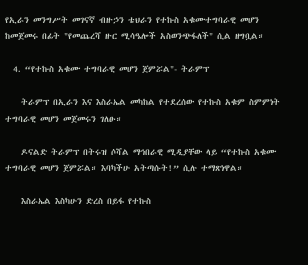የኢራን መንግሥት መገናኛ ብዙኃን ቴህራን የተኩስ አቁሙተግባራዊ መሆን ከመጀመሩ በፊት "የመጨረሻ ዙር ሚሳዔሎች አስወንጭፋለች" ሲል ዘግቧል።

  4. “የተኩስ አቁሙ ተግባራዊ መሆን ጀምሯል"- ትራምፕ

    ትራምፕ በኢራን እና እስራኤል መካከል የተደረሰው የተኩስ አቁም ስምምነት ተግባራዊ መሆን መጀመሩን ገለፁ።

    ዶናልድ ትራምፕ በትሩዝ ሶሻል ማኅበራዊ ሚዲያቸው ላይ “የተኩስ አቁሙ ተግባራዊ መሆን ጀምሯል። እባካችሁ አትጣሱት!” ሲሉ ተማጽነዋል።

    እስራኤል እስካሁን ድረስ በይፋ የተኩስ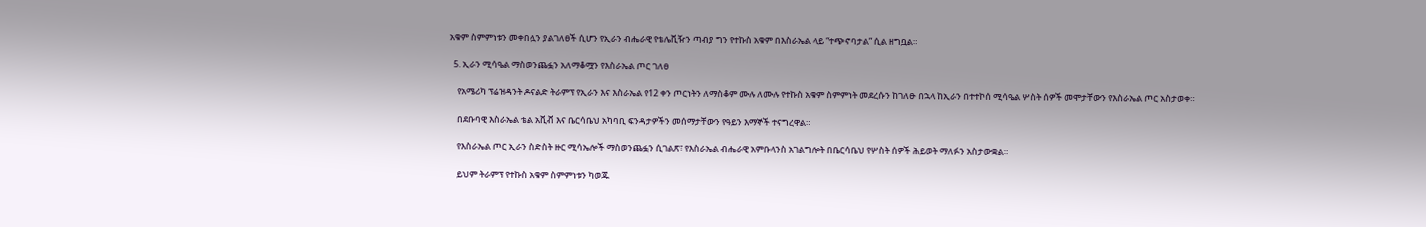አቁም ስምምነቱን መቀበሏን ያልገለፀች ሲሆን የኢራን ብሔራዊ የቴሌቪዥን ጣብያ ግን የተኩስ አቁም በእስራኤል ላይ “ተጭኖባታል” ሲል ዘግቧል።

  5. ኢራን ሚሳዔል ማስወንጨፏን አለማቆሟን የእስራኤል ጦር ገለፀ

    የአሜሪካ ፕሬዝዳንት ዶናልድ ትራምፕ የኢራን እና እስራኤል የ12 ቀን ጦርነትን ለማስቆም ሙሉ ለሙሉ የተኩስ አቁም ስምምነት መደረሱን ከገለፁ በኋላ ከኢራን በተተኮሰ ሚሳዔል ሦስት ሰዎች መሞታቸውን የእስራኤል ጦር አስታወቀ።

    በደቡባዊ እስራኤል ቴል አቪቭ እና ቤርሳቤህ አካባቢ ፍንዳታዎችን መሰማታቸውን የዓይን እማኞች ተናግረዋል።

    የእስራኤል ጦር ኢራን ስድስት ዙር ሚሳኤሎች ማስወንጨፏን ሲገልጽ፣ የእስራኤል ብሔራዊ አምቡላንስ አገልግሎት በቤርሳቤህ የሦስት ሰዎች ሕይወት ማለፉን አስታውቋል።

    ይህም ትራምፕ የተኩስ አቁም ስምምነቱን ካወጁ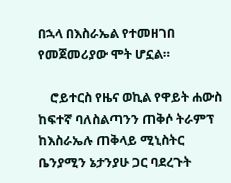በኋላ በእስራኤል የተመዘገበ የመጀመሪያው ሞት ሆኗል።

    ሮይተርስ የዜና ወኪል የዋይት ሐውስ ከፍተኛ ባለስልጣንን ጠቅሶ ትራምፕ ከእስራኤሉ ጠቅላይ ሚኒስትር ቤንያሚን ኔታንያሁ ጋር ባደረጉት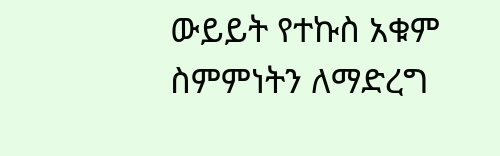ውይይት የተኩስ አቁም ስምምነትን ለማድረግ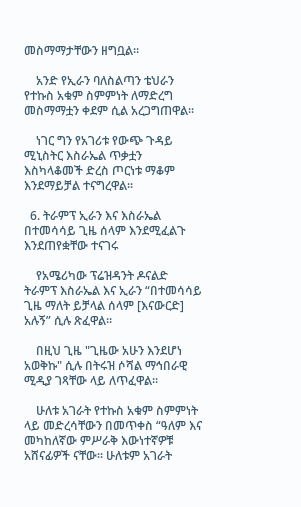መስማማታቸውን ዘግቧል።

    አንድ የኢራን ባለስልጣን ቴህራን የተኩስ አቁም ስምምነት ለማድረግ መስማማቷን ቀደም ሲል አረጋግጠዋል።

    ነገር ግን የአገሪቱ የውጭ ጉዳይ ሚኒስትር እስራኤል ጥቃቷን እስካላቆመች ድረስ ጦርነቱ ማቆም እንደማይቻል ተናግረዋል።

  6. ትራምፕ ኢራን እና እስራኤል በተመሳሳይ ጊዜ ሰላም እንደሚፈልጉ እንደጠየቋቸው ተናገሩ

    የአሜሪካው ፕሬዝዳንት ዶናልድ ትራምፕ እስራኤል እና ኢራን “በተመሳሳይ ጊዜ ማለት ይቻላል ሰላም [እናውርድ] አሉኝ” ሲሉ ጽፈዋል።

    በዚህ ጊዜ "ጊዜው አሁን እንደሆነ አወቅኩ" ሲሉ በትሩዝ ሶሻል ማኅበራዊ ሚዲያ ገጻቸው ላይ ለጥፈዋል።

    ሁለቱ አገራት የተኩስ አቁም ስምምነት ላይ መድረሳቸውን በመጥቀስ “ዓለም እና መካከለኛው ምሥራቅ እውነተኛዎቹ አሸናፊዎች ናቸው። ሁለቱም አገራት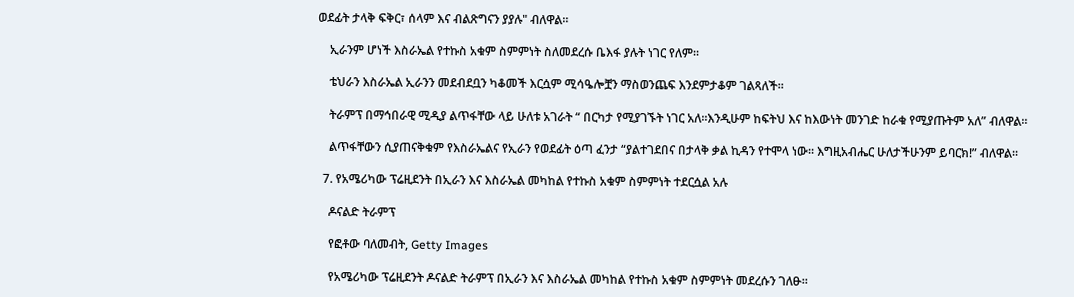ወደፊት ታላቅ ፍቅር፣ ሰላም እና ብልጽግናን ያያሉ" ብለዋል።

    ኢራንም ሆነች እስራኤል የተኩስ አቁም ስምምነት ስለመደረሱ ቤእፋ ያሉት ነገር የለም።

    ቴህራን እስራኤል ኢራንን መደብደቧን ካቆመች እርሷም ሚሳዔሎቿን ማስወንጨፍ እንደምታቆም ገልጻለች።

    ትራምፕ በማኅበራዊ ሚዲያ ልጥፋቸው ላይ ሁለቱ አገራት “ በርካታ የሚያገኙት ነገር አለ።እንዲሁም ከፍትህ እና ከእውነት መንገድ ከራቁ የሚያጡትም አለ” ብለዋል።

    ልጥፋቸውን ሲያጠናቅቁም የእስራኤልና የኢራን የወደፊት ዕጣ ፈንታ “ያልተገደበና በታላቅ ቃል ኪዳን የተሞላ ነው። እግዚአብሔር ሁለታችሁንም ይባርክ!” ብለዋል።

  7. የአሜሪካው ፕሬዚደንት በኢራን እና እስራኤል መካከል የተኩስ አቁም ስምምነት ተደርሷል አሉ

    ዶናልድ ትራምፕ

    የፎቶው ባለመብት, Getty Images

    የአሜሪካው ፕሬዚደንት ዶናልድ ትራምፕ በኢራን እና እስራኤል መካከል የተኩስ አቁም ስምምነት መደረሱን ገለፁ።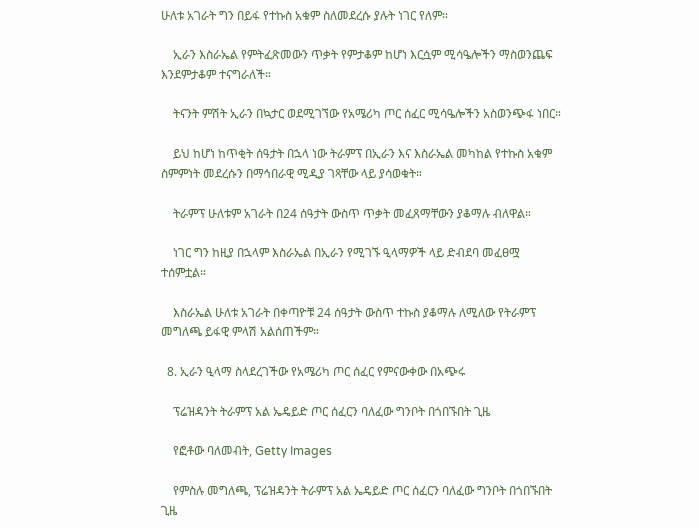ሁለቱ አገራት ግን በይፋ የተኩስ አቁም ስለመደረሱ ያሉት ነገር የለም።

    ኢራን እስራኤል የምትፈጽመውን ጥቃት የምታቆም ከሆነ እርሷም ሚሳዔሎችን ማስወንጨፍ እንደምታቆም ተናግራለች።

    ትናንት ምሽት ኢራን በኳታር ወደሚገኘው የአሜሪካ ጦር ሰፈር ሚሳዔሎችን አስወንጭፋ ነበር።

    ይህ ከሆነ ከጥቂት ሰዓታት በኋላ ነው ትራምፕ በኢራን እና እስራኤል መካከል የተኩስ አቁም ስምምነት መደረሱን በማኅበራዊ ሚዲያ ገጻቸው ላይ ያሳወቁት።

    ትራምፕ ሁለቱም አገራት በ24 ሰዓታት ውስጥ ጥቃት መፈጸማቸውን ያቆማሉ ብለዋል።

    ነገር ግን ከዚያ በኋላም እስራኤል በኢራን የሚገኙ ዒላማዎች ላይ ድብደባ መፈፀሟ ተሰምቷል።

    እስራኤል ሁለቱ አገራት በቀጣዮቹ 24 ሰዓታት ውስጥ ተኩስ ያቆማሉ ለሚለው የትራምፕ መግለጫ ይፋዊ ምላሽ አልሰጠችም።

  8. ኢራን ዒላማ ስላደረገችው የአሜሪካ ጦር ሰፈር የምናውቀው በአጭሩ

    ፕሬዝዳንት ትራምፕ አል ኤዴይድ ጦር ሰፈርን ባለፈው ግንቦት በጎበኙበት ጊዜ

    የፎቶው ባለመብት, Getty Images

    የምስሉ መግለጫ, ፕሬዝዳንት ትራምፕ አል ኤዴይድ ጦር ሰፈርን ባለፈው ግንቦት በጎበኙበት ጊዜ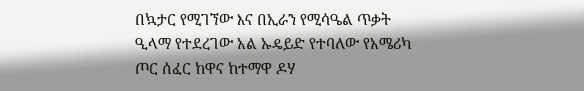በኳታር የሚገኘው እና በኢራን የሚሳዔል ጥቃት ዒላማ የተደረገው አል ኡዴይድ የተባለው የአሜሪካ ጦር ሰፈር ከዋና ከተማዋ ዶሃ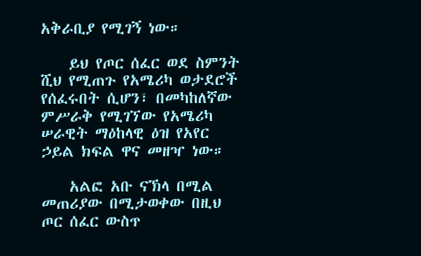አቅራቢያ የሚገኝ ነው።

    ይህ የጦር ሰፈር ወደ ስምንት ሺህ የሚጠጉ የአሜሪካ ወታደሮች የሰፈሩበት ሲሆን፣ በመካከለኛው ምሥራቅ የሚገኘው የአሜሪካ ሠራዊት ማዕከላዊ ዕዝ የአየር ኃይል ክፍል ዋና መዘዣ ነው።

    አልፎ አቡ ናኽላ በሚል መጠሪያው በሚታወቀው በዚህ ጦር ሰፈር ውስጥ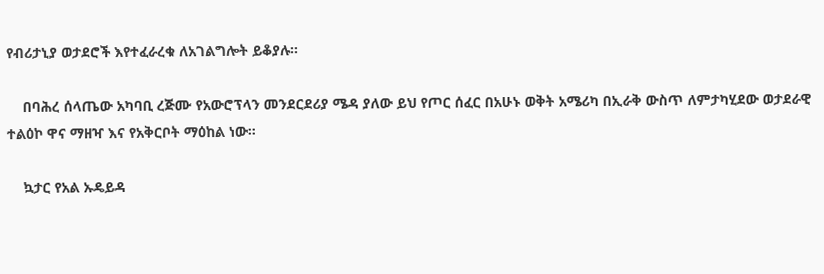የብሪታኒያ ወታደሮች እየተፈራረቁ ለአገልግሎት ይቆያሉ።

    በባሕረ ሰላጤው አካባቢ ረጅሙ የአውሮፕላን መንደርደሪያ ሜዳ ያለው ይህ የጦር ሰፈር በአሁኑ ወቅት አሜሪካ በኢራቅ ውስጥ ለምታካሂደው ወታደራዊ ተልዕኮ ዋና ማዘዣ እና የአቅርቦት ማዕከል ነው።

    ኳታር የአል ኡዴይዳ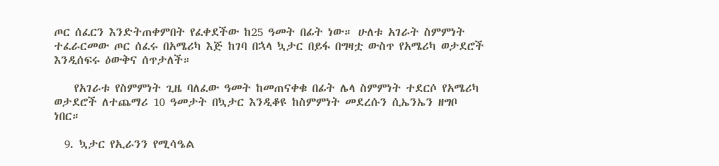ጦር ሰፈርን እንድትጠቀምበት የፈቀደችው ከ25 ዓመት በፊት ነው። ሁለቱ አገራት ስምምነት ተፈራርመው ጦር ሰፈሩ በአሜሪካ እጅ ከገባ በኋላ ኳታር በይፋ በግዛቷ ውስጥ የአሜሪካ ወታደሮች እንዲሰፍሩ ዕውቅና ሰጥታለች።

    የአገራቱ የስምምነት ጊዜ ባለፈው ዓመት ከመጠናቀቁ በፊት ሌላ ስምምነት ተደርሶ የአሜሪካ ወታደሮች ለተጨማሪ 10 ዓመታት በኳታር እንዲቆዩ ከስምምነት መደረሱን ሲኤንኤን ዘግቦ ነበር።

  9. ኳታር የኢራንን የሚሳዔል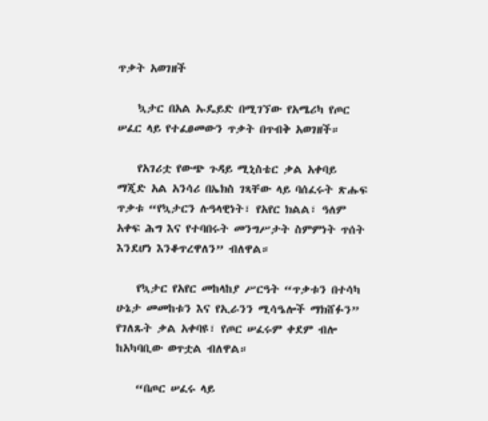ጥቃት አወገዘች

    ኳታር በአል ኡዴይድ በሚገኘው የአሜሪካ የጦር ሠፈር ላይ የተፈፀመውን ጥቃት በጥብቅ አወገዘች።

    የአገሪቷ የውጭ ጉዳይ ሚኒስቴር ቃል አቀባይ ማጂድ አል አንሳሪ በኤክስ ገጻቸው ላይ ባሰፈሩት ጽሑፍ ጥቃቱ “የኳታርን ሉዓላዊነት፣ የአየር ክልል፣ ዓለም አቀፍ ሕግ እና የተባበሩት መንግሥታት ስምምነት ጥሰት እንደሆነ እንቆጥረዋለን” ብለዋል።

    የኳታር የአየር መከላከያ ሥርዓት “ጥቃቱን በተሳካ ሁኔታ መመከቱን እና የኢራንን ሚሳዔሎች ማክሸፉን” የገለጹት ቃል አቀባዩ፣ የጦር ሠፈሩም ቀደም ብሎ ከአካባቢው ወጥቷል ብለዋል።

    “በጦር ሠፈሩ ላይ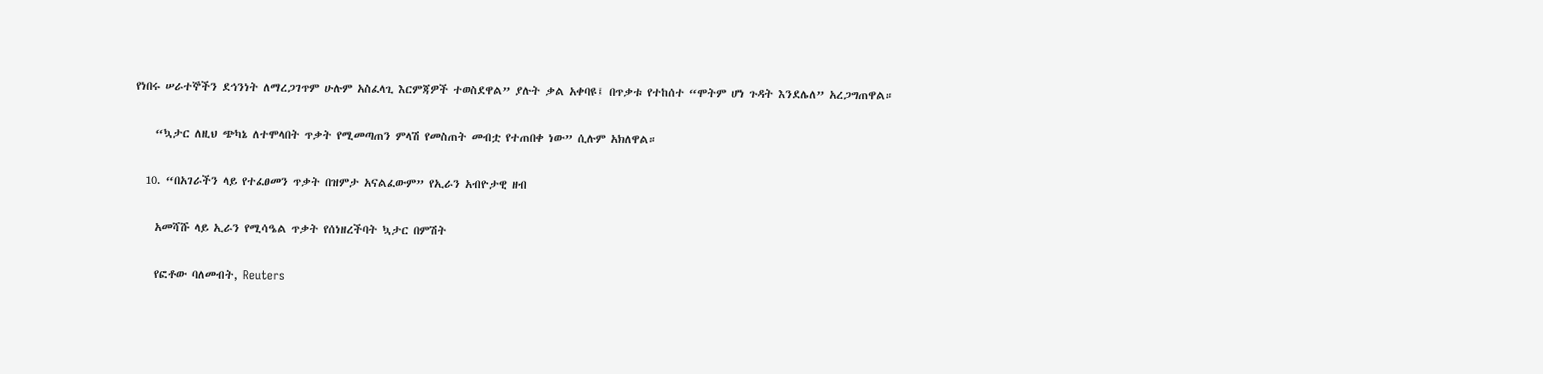የነበሩ ሠራተኞችን ደኅንነት ለማረጋገጥም ሁሉም አስፈላጊ እርምጃዎች ተወስደዋል” ያሉት ቃል አቀባዩ፤ በጥቃቱ የተከሰተ “ሞትም ሆነ ጉዳት እንደሌለ” አረጋግጠዋል።

    “ኳታር ለዚህ ጭካኔ ለተሞላበት ጥቃት የሚመጣጠን ምላሽ የመስጠት መብቷ የተጠበቀ ነው” ሲሉም አክለዋል።

  10. “በአገራችን ላይ የተፈፀመን ጥቃት በዝምታ አናልፈውም” የኢራን አብዮታዊ ዘብ

    አመሻሹ ላይ ኢራን የሚሳዔል ጥቃት የሰነዘረችባት ኳታር በምሽት

    የፎቶው ባለመብት, Reuters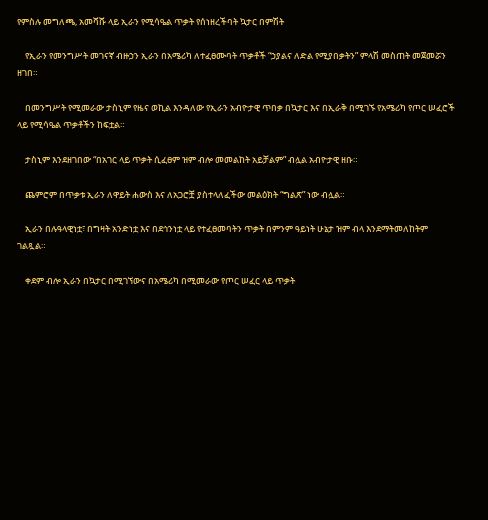የምስሉ መግለጫ, አመሻሹ ላይ ኢራን የሚሳዔል ጥቃት የሰነዘረችባት ኳታር በምሽት

    የኢራን የመንግሥት መገናኛ ብዙኃን ኢራን በአሜሪካ ለተፈፀሙባት ጥቃቶች “ኃያልና ለድል የሚያበቃትን” ምላሽ መስጠት መጀመሯን ዘገበ።

    በመንግሥት የሚመራው ታስኒም የዜና ወኪል እንዳለው የኢራን አብዮታዊ ጥበቃ በኳታር እና በኢራቅ በሚገኙ የአሜሪካ የጦር ሠፈሮች ላይ የሚሳዔል ጥቃቶችን ከፍቷል።

    ታስኒም እንደዘገበው “በአገር ላይ ጥቃት ሲፈፀም ዝም ብሎ መመልከት አይቻልም” ብሏል አብዮታዊ ዘቡ።

    ጨምሮም በጥቃቱ ኢራን ለዋይት ሐውስ እና ለአጋሮቿ ያስተላለፈችው መልዕክት “ግልጽ” ነው ብሏል።

    ኢራን በሉዓላዊነቷ፣ በግዛት አንድነቷ እና በደኅንነቷ ላይ የተፈፀመባትን ጥቃት በምንም ዓይነት ሁኔታ ዝም ብላ እንደማትመለከትም ገልጿል።

    ቀደም ብሎ ኢራን በኳታር በሚገኘውና በአሜሪካ በሚመራው የጦር ሠፈር ላይ ጥቃት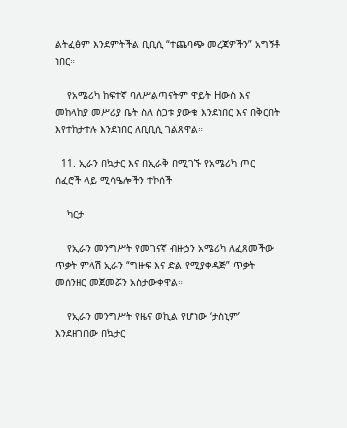ልትፈፅም እንደምትችል ቢቢሲ “ተጨባጭ መረጃዎችን” አግኝቶ ነበር።

    የአሜሪካ ከፍተኛ ባለሥልጣናትም ዋይት Hውስ እና መከላከያ መሥሪያ ቤት ስለ ስጋቱ ያውቁ እንደነበር እና በቅርበት እየተከታተሉ እንደነበር ለቢቢሲ ገልጸዋል።

  11. ኢራን በኳታር እና በኢራቅ በሚገኙ የአሜሪካ ጦር ሰፈሮች ላይ ሚሳዔሎችን ተኮሰች

    ካርታ

    የኢራን መንግሥት የመገናኛ ብዙኃን አሜሪካ ለፈጸመችው ጥቃት ምላሽ ኢራን “ግዙፍ እና ድል የሚያቀዳጅ” ጥቃት መሰንዘር መጀመሯን አስታውቀዋል።

    የኢራን መንግሥት የዜና ወኪል የሆነው ‘ታስኒም’ እንደዘገበው በኳታር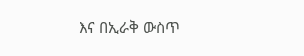እና በኢራቅ ውስጥ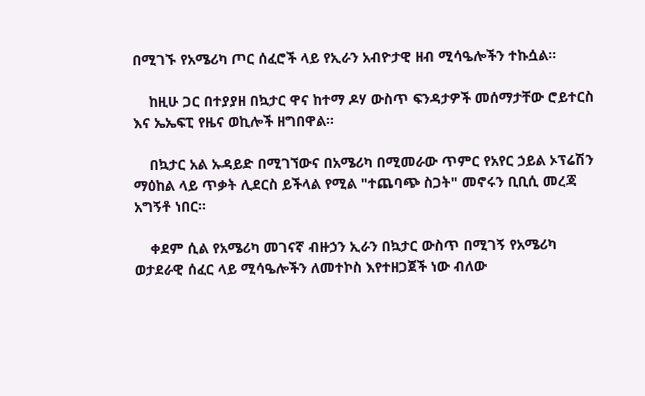በሚገኙ የአሜሪካ ጦር ሰፈሮች ላይ የኢራን አብዮታዊ ዘብ ሚሳዔሎችን ተኩሷል።

    ከዚሁ ጋር በተያያዘ በኳታር ዋና ከተማ ዶሃ ውስጥ ፍንዳታዎች መሰማታቸው ሮይተርስ እና ኤኤፍፒ የዜና ወኪሎች ዘግበዋል።

    በኳታር አል ኡዳይድ በሚገኘውና በአሜሪካ በሚመራው ጥምር የአየር ኃይል ኦፕሬሽን ማዕከል ላይ ጥቃት ሊደርስ ይችላል የሚል "ተጨባጭ ስጋት" መኖሩን ቢቢሲ መረጃ አግኝቶ ነበር።

    ቀደም ሲል የአሜሪካ መገናኛ ብዙኃን ኢራን በኳታር ውስጥ በሚገኝ የአሜሪካ ወታደራዊ ሰፈር ላይ ሚሳዔሎችን ለመተኮስ እየተዘጋጀች ነው ብለው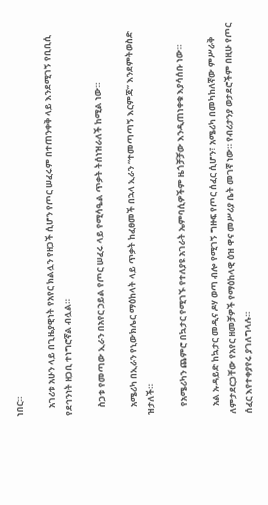ነበር።

    አገሪቱ አሁን ላይ በጊዜያዊነት የአየር ክልሏን የዘጋች ሲሆን የጦር ሠፈሩም በተጠንቀቅ ላይ እንደሚገኝ የቢቢሲ የደኅንነት ዘጋቢ ተነግሮኛል ብሏል።

    ስጋቱ የመጣው ኢራን በአየር ኃይል የጦር ሠፈሩ ላይ የሚሳዔል ጥቃት ትሰነዝራለች ከሚል ነው።

    አሜሪካ በኢራን የኒውክሌር ማዕከላት ላይ ጥቃት ከፈፀመች በኋላ ኢራን “ተመጣጣኝ እርምጃ” እንደምትወስድ ዝታለች።

    የአሜሪካን ጨምሮ በኳታር የሚገኙ የተለያዩ አገራት ኤምባሲዎችም ዜጎቻቻው እንዲጠነቀቁ እያሳሰቡ ነው።

    አል ኡዳይድ ከኳታር መዲና ዶሃ ወጣ ብሎ የሚገኝ ግዙፍ የጦር ሰፈር ሲሆን፣ አሜሪካ በመካከለኛው ምሥራቅ ለምታደርጋቸው የአየር ዘመቻዎች የማዕከላዊ ዕዝ ዋና መሥሪያ ቤት መገኛ ነው። የብሪታንያ ወታደሮችም በዚሁ የጦር ሰፈር እየተቀያየሩ ያገለግላሉ።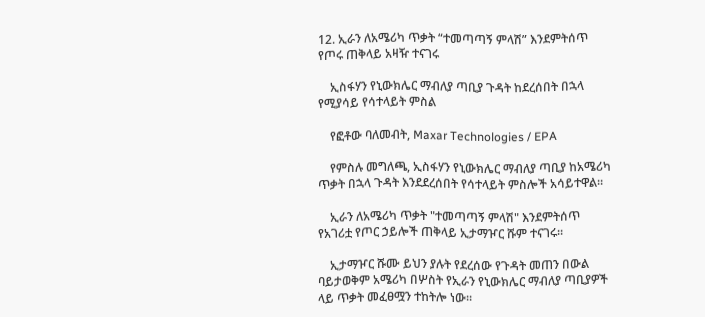12. ኢራን ለአሜሪካ ጥቃት “ተመጣጣኝ ምላሽ” እንደምትሰጥ የጦሩ ጠቅላይ አዛዥ ተናገሩ

    ኢስፋሃን የኒውክሌር ማብለያ ጣቢያ ጉዳት ከደረሰበት በኋላ የሚያሳይ የሳተላይት ምስል

    የፎቶው ባለመብት, Maxar Technologies / EPA

    የምስሉ መግለጫ, ኢስፋሃን የኒውክሌር ማብለያ ጣቢያ ከአሜሪካ ጥቃት በኋላ ጉዳት እንደደረሰበት የሳተላይት ምስሎች አሳይተዋል።

    ኢራን ለአሜሪካ ጥቃት "ተመጣጣኝ ምላሽ" እንደምትሰጥ የአገሪቷ የጦር ኃይሎች ጠቅላይ ኢታማዦር ሹም ተናገሩ።

    ኢታማዦር ሹሙ ይህን ያሉት የደረሰው የጉዳት መጠን በውል ባይታወቅም አሜሪካ በሦስት የኢራን የኒውክሌር ማብለያ ጣቢያዎች ላይ ጥቃት መፈፀሟን ተከትሎ ነው።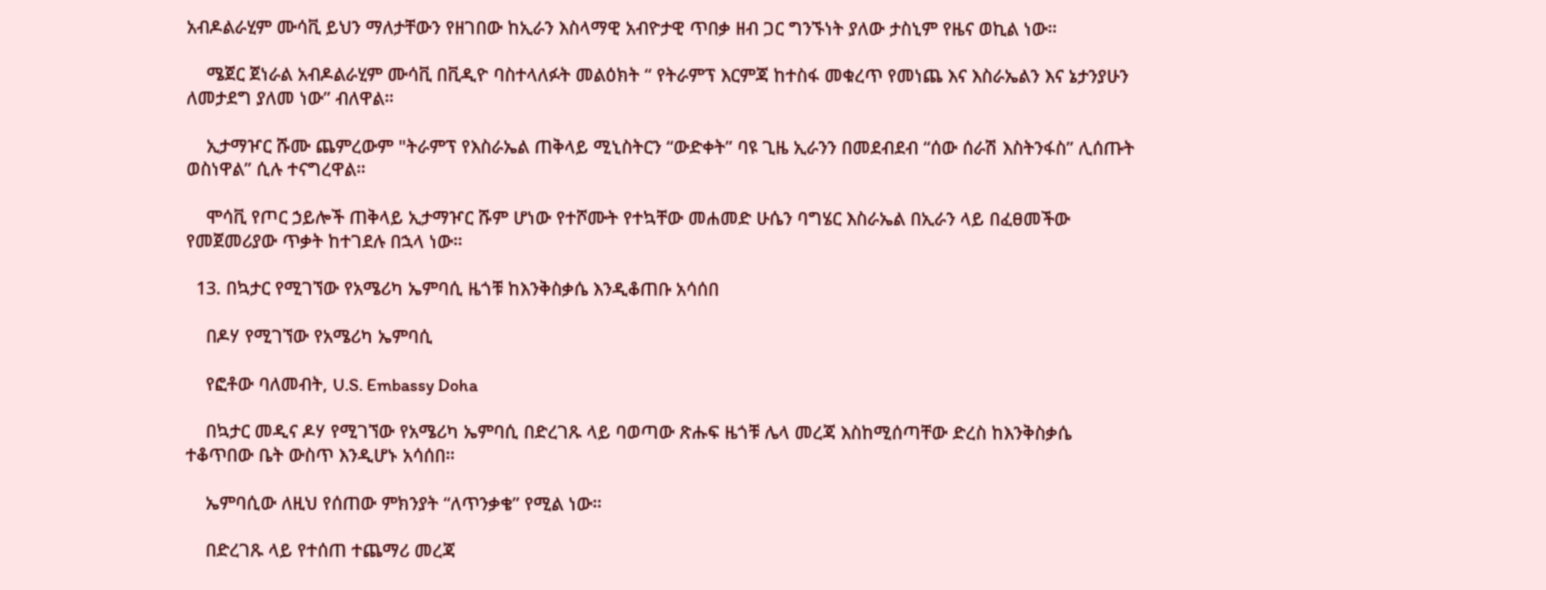አብዶልራሂም ሙሳቪ ይህን ማለታቸውን የዘገበው ከኢራን እስላማዊ አብዮታዊ ጥበቃ ዘብ ጋር ግንኙነት ያለው ታስኒም የዜና ወኪል ነው።

    ሜጀር ጀነራል አብዶልራሂም ሙሳቪ በቪዲዮ ባስተላለፉት መልዕክት “ የትራምፕ እርምጃ ከተስፋ መቁረጥ የመነጨ እና እስራኤልን እና ኔታንያሁን ለመታደግ ያለመ ነው” ብለዋል።

    ኢታማዦር ሹሙ ጨምረውም "ትራምፕ የእስራኤል ጠቅላይ ሚኒስትርን “ውድቀት” ባዩ ጊዜ ኢራንን በመደብደብ “ሰው ሰራሽ እስትንፋስ” ሊሰጡት ወስነዋል” ሲሉ ተናግረዋል።

    ሞሳቪ የጦር ኃይሎች ጠቅላይ ኢታማዦር ሹም ሆነው የተሾሙት የተኳቸው መሐመድ ሁሴን ባግሄር እስራኤል በኢራን ላይ በፈፀመችው የመጀመሪያው ጥቃት ከተገደሉ በኋላ ነው።

  13. በኳታር የሚገኘው የአሜሪካ ኤምባሲ ዜጎቹ ከእንቅስቃሴ እንዲቆጠቡ አሳሰበ

    በዶሃ የሚገኘው የአሜሪካ ኤምባሲ

    የፎቶው ባለመብት, U.S. Embassy Doha

    በኳታር መዲና ዶሃ የሚገኘው የአሜሪካ ኤምባሲ በድረገጹ ላይ ባወጣው ጽሑፍ ዜጎቹ ሌላ መረጃ እስከሚሰጣቸው ድረስ ከእንቅስቃሴ ተቆጥበው ቤት ውስጥ እንዲሆኑ አሳሰበ።

    ኤምባሲው ለዚህ የሰጠው ምክንያት “ለጥንቃቄ” የሚል ነው።

    በድረገጹ ላይ የተሰጠ ተጨማሪ መረጃ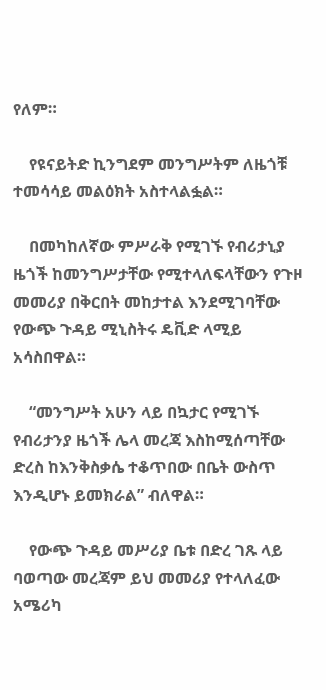የለም።

    የዩናይትድ ኪንግደም መንግሥትም ለዜጎቹ ተመሳሳይ መልዕክት አስተላልፏል።

    በመካከለኛው ምሥራቅ የሚገኙ የብሪታኒያ ዜጎች ከመንግሥታቸው የሚተላለፍላቸውን የጉዞ መመሪያ በቅርበት መከታተል እንደሚገባቸው የውጭ ጉዳይ ሚኒስትሩ ዴቪድ ላሚይ አሳስበዋል።

    “መንግሥት አሁን ላይ በኳታር የሚገኙ የብሪታንያ ዜጎች ሌላ መረጃ እስከሚሰጣቸው ድረስ ከእንቅስቃሴ ተቆጥበው በቤት ውስጥ እንዲሆኑ ይመክራል” ብለዋል።

    የውጭ ጉዳይ መሥሪያ ቤቱ በድረ ገጹ ላይ ባወጣው መረጃም ይህ መመሪያ የተላለፈው አሜሪካ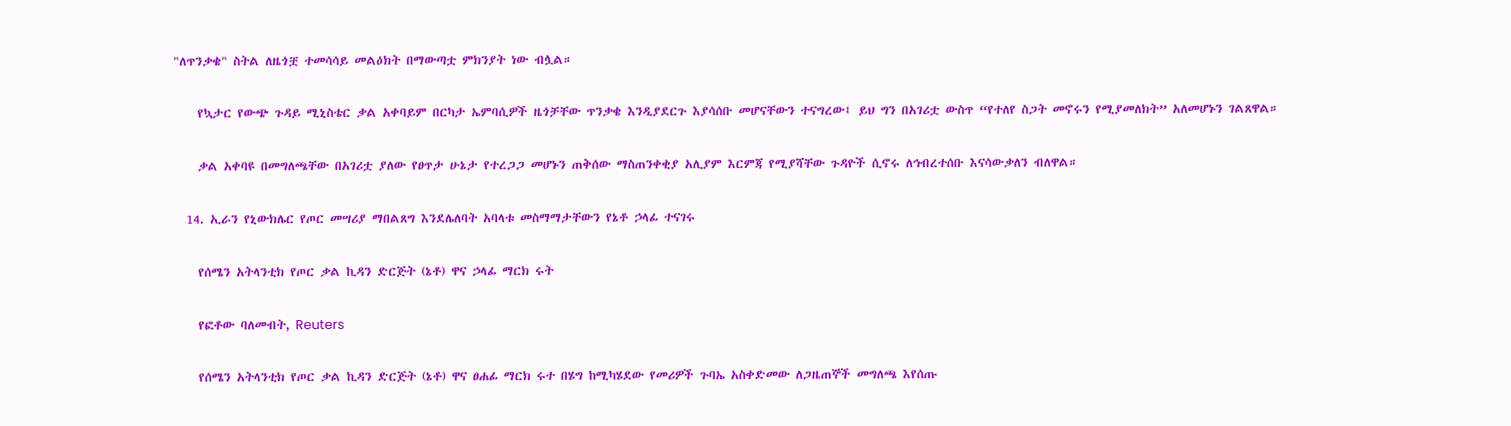"ለጥንቃቄ" ስትል ለዜጎቿ ተመሳሳይ መልዕክት በማውጣቷ ምክንያት ነው ብሏል።

    የኳታር የውጭ ጉዳይ ሚኒስቴር ቃል አቀባይም በርካታ ኤምባሲዎች ዜጎቻቸው ጥንቃቄ እንዲያደርጉ እያሳሰቡ መሆናቸውን ተናግረው፤ ይህ ግን በአገሪቷ ውስጥ “የተለየ ስጋት መኖሩን የሚያመለክት” አለመሆኑን ገልጸዋል።

    ቃል አቀባዩ በመግለጫቸው በአገሪቷ ያለው የፀጥታ ሁኔታ የተረጋጋ መሆኑን ጠቅሰው ማስጠንቀቂያ አሊያም እርምጃ የሚያሻቸው ጉዳዮች ሲኖሩ ለኅብረተሰቡ እናሳውቃለን ብለዋል።

  14. ኢራን የኒውክሌር የጦር መሣሪያ ማበልጸግ እንደሌለባት አባላቱ መስማማታቸውን የኔቶ ኃላፊ ተናገሩ

    የሰሜን አትላንቲክ የጦር ቃል ኪዳን ድርጅት (ኔቶ) ዋና ኃላፊ ማርክ ሩት

    የፎቶው ባለመብት, Reuters

    የሰሜን አትላንቲክ የጦር ቃል ኪዳን ድርጅት (ኔቶ) ዋና ፀሐፊ ማርክ ሩተ በሄግ ከሚካሄደው የመሪዎች ጉባኤ አስቀድመው ለጋዜጠኞች መግለጫ እየሰጡ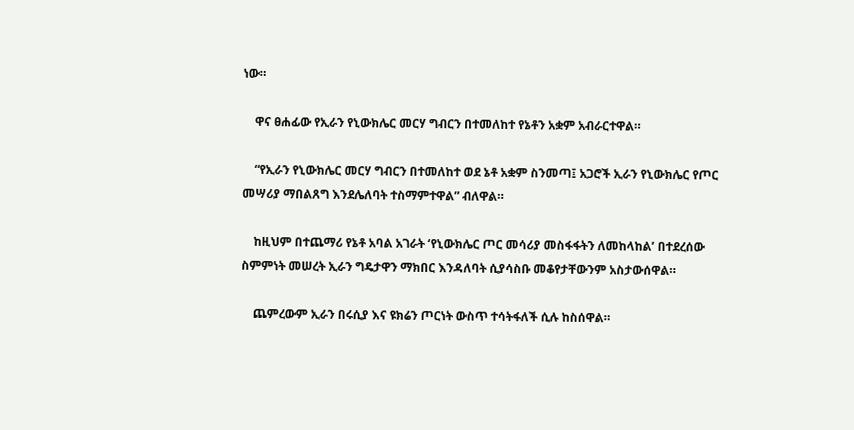ነው።

    ዋና ፀሐፊው የኢራን የኒውክሌር መርሃ ግብርን በተመለከተ የኔቶን አቋም አብራርተዋል።

    “የኢራን የኒውክሌር መርሃ ግብርን በተመለከተ ወደ ኔቶ አቋም ስንመጣ፤ አጋሮች ኢራን የኒውክሌር የጦር መሣሪያ ማበልጸግ እንደሌለባት ተስማምተዋል” ብለዋል።

    ከዚህም በተጨማሪ የኔቶ አባል አገራት ‘የኒውክሌር ጦር መሳሪያ መስፋፋትን ለመከላከል’ በተደረሰው ስምምነት መሠረት ኢራን ግዴታዋን ማክበር እንዳለባት ሲያሳስቡ መቆየታቸውንም አስታውሰዋል።

    ጨምረውም ኢራን በሩሲያ እና ዩክሬን ጦርነት ውስጥ ተሳትፋለች ሲሉ ከስሰዋል።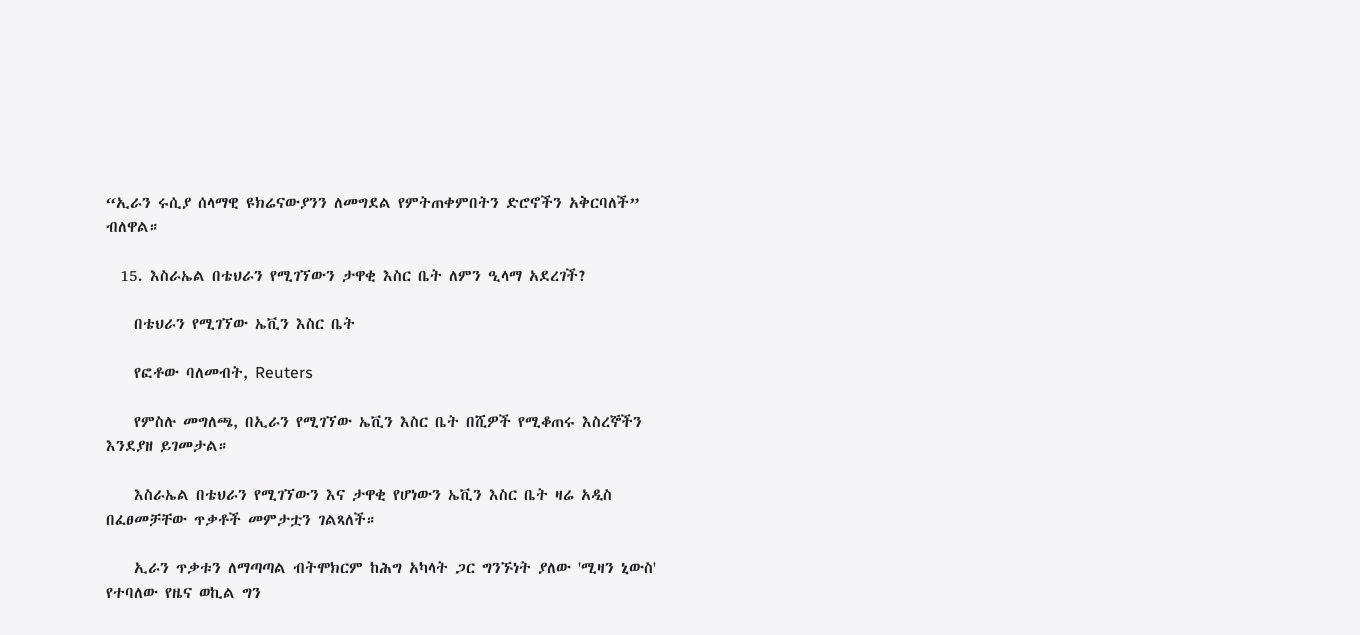“ኢራን ሩሲያ ሰላማዊ ዩክሬናውያንን ለመግደል የምትጠቀምበትን ድሮኖችን አቅርባለች” ብለዋል።

  15. እስራኤል በቴህራን የሚገኘውን ታዋቂ እስር ቤት ለምን ዒላማ አደረገች?

    በቴህራን የሚገኘው ኤቪን እስር ቤት

    የፎቶው ባለመብት, Reuters

    የምስሉ መግለጫ, በኢራን የሚገኘው ኤቪን እስር ቤት በሺዎች የሚቆጠሩ እስረኞችን እንደያዘ ይገመታል።

    እስራኤል በቴህራን የሚገኘውን እና ታዋቂ የሆነውን ኤቪን እስር ቤት ዛሬ አዲስ በፈፀመቻቸው ጥቃቶች መምታቷን ገልጻለች።

    ኢራን ጥቃቱን ለማጣጣል ብትሞክርም ከሕግ አካላት ጋር ግንኙነት ያለው 'ሚዛን ኒውስ' የተባለው የዜና ወኪል ግን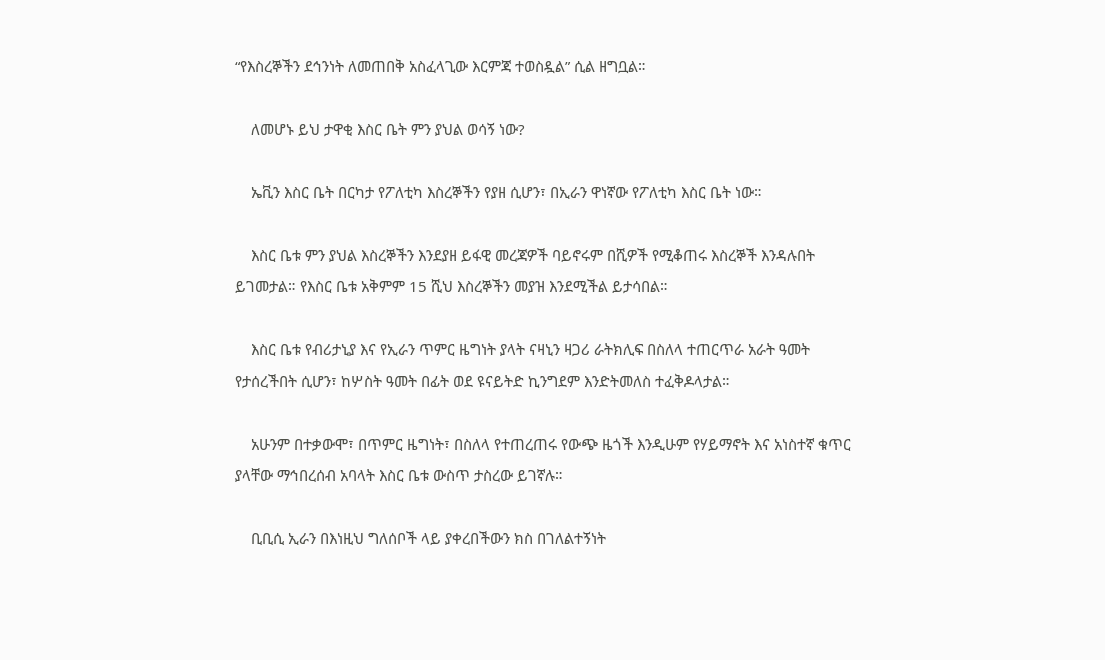“የእስረኞችን ደኅንነት ለመጠበቅ አስፈላጊው እርምጃ ተወስዷል” ሲል ዘግቧል።

    ለመሆኑ ይህ ታዋቂ እስር ቤት ምን ያህል ወሳኝ ነው?

    ኤቪን እስር ቤት በርካታ የፖለቲካ እስረኞችን የያዘ ሲሆን፣ በኢራን ዋነኛው የፖለቲካ እስር ቤት ነው።

    እስር ቤቱ ምን ያህል እስረኞችን እንደያዘ ይፋዊ መረጃዎች ባይኖሩም በሺዎች የሚቆጠሩ እስረኞች እንዳሉበት ይገመታል። የእስር ቤቱ አቅምም 15 ሺህ እስረኞችን መያዝ እንደሚችል ይታሳበል።

    እስር ቤቱ የብሪታኒያ እና የኢራን ጥምር ዜግነት ያላት ናዛኒን ዛጋሪ ራትክሊፍ በስለላ ተጠርጥራ አራት ዓመት የታሰረችበት ሲሆን፣ ከሦስት ዓመት በፊት ወደ ዩናይትድ ኪንግደም እንድትመለስ ተፈቅዶላታል።

    አሁንም በተቃውሞ፣ በጥምር ዜግነት፣ በስለላ የተጠረጠሩ የውጭ ዜጎች እንዲሁም የሃይማኖት እና አነስተኛ ቁጥር ያላቸው ማኅበረሰብ አባላት እስር ቤቱ ውስጥ ታስረው ይገኛሉ።

    ቢቢሲ ኢራን በእነዚህ ግለሰቦች ላይ ያቀረበችውን ክስ በገለልተኝነት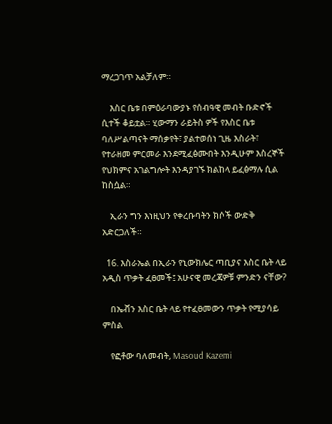ማረጋገጥ አልቻለም።

    እስር ቤቱ በምዕራባውያኑ የሰብዓዊ መብት ቡድኖች ሲተች ቆይቷል። ሂውማን ራይትስ ዎች የእስር ቤቱ ባለሥልጣናት ማሰቃየት፣ ያልተወሰነ ጊዜ እስራት፣ የተራዘመ ምርመራ እንደሚፈፅሙበት እንዲሁም እስረኞች የህክምና አገልግሎት እንዳያገኙ ክልከላ ይፈፅማሉ ሲል ከስሷል።

    ኢራን ግን እነዚህን የቀረቡባትን ክሶች ውድቅ አድርጋለች።

  16. እስራኤል በኢራን የኒውክሌር ጣቢያና እስር ቤት ላይ አዲስ ጥቃት ፈፀመች፤ አሁናዊ መረጃዎቹ ምንድን ናቸው?

    በኤቭን እስር ቤት ላይ የተፈፀመውን ጥቃት የሚያሳይ ምስል

    የፎቶው ባለመብት, Masoud Kazemi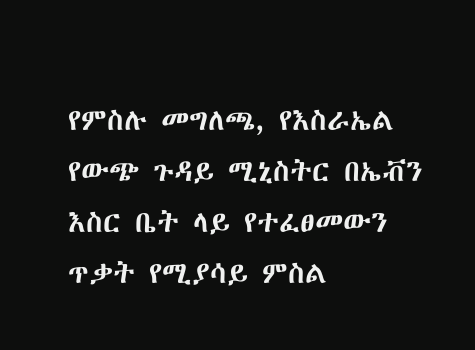የምስሉ መግለጫ, የእስራኤል የውጭ ጉዳይ ሚኒስትር በኤቭን እስር ቤት ላይ የተፈፀመውን ጥቃት የሚያሳይ ምስል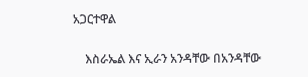አጋርተዋል

    እስራኤል እና ኢራን አንዳቸው በአንዳቸው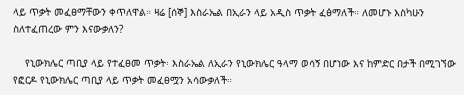ላይ ጥቃት መፈፀማቸውን ቀጥለዋል። ዛሬ [ሰኞ] እስራኤል በኢራን ላይ አዲስ ጥቃት ፈፅማለች። ለመሆኑ እስካሁን ስለተፈጠረው ምን እናውቃለን?

    የኒውክሌር ጣቢያ ላይ የተፈፀመ ጥቃት፡ እስራኤል ለኢራን የኒውክሌር ዓላማ ወሳኝ በሆነው እና ከምድር በታች በሚገኘው የፎርዶ የኒውክሌር ጣቢያ ላይ ጥቃት መፈፀሟን አሳውቃለች።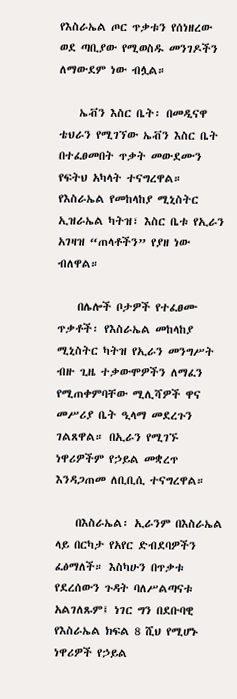የእስራኤል ጦር ጥቃቱን የሰነዘረው ወደ ጣቢያው የሚወስዱ መንገዶችን ለማውደም ነው ብሏል።

    ኤቭን እስር ቤት፡ በመዲናዋ ቴህራን የሚገኘው ኤቭን እስር ቤት በተፈፀመበት ጥቃት መውደሙን የፍትህ አካላት ተናግረዋል። የእስራኤል የመከላከያ ሚኒስትር ኢዝራኤል ካትዝ፣ እስር ቤቱ የኢራን አገዛዝ “ጠላቶችን” የያዘ ነው ብለዋል።

    በሌሎች ቦታዎች የተፈፀሙ ጥቃቶች፡ የእስራኤል መከላከያ ሚኒስትር ካትዝ የኢራን መንግሥት ብዙ ጊዜ ተቃውሞዎችን ለማፈን የሚጠቀምባቸው ሚሊሻዎች ዋና መሥሪያ ቤት ዒላማ መደረጉን ገልጸዋል። በኢራን የሚገኙ ነዋሪዎችም የኃይል መቋረጥ እንዳጋጠመ ለቢቢሲ ተናግረዋል።

    በእስራኤል፡ ኢራንም በእስራኤል ላይ በርካታ የአየር ድብደባዎችን ፈፅማለች። እስካሁን በጥቃቱ የደረሰውን ጉዳት ባለሥልጣናቱ አልገለጹም፤ ነገር ግን በደቡባዊ የእስራኤል ክፍል 8 ሺህ የሚሆኑ ነዋሪዎች የኃይል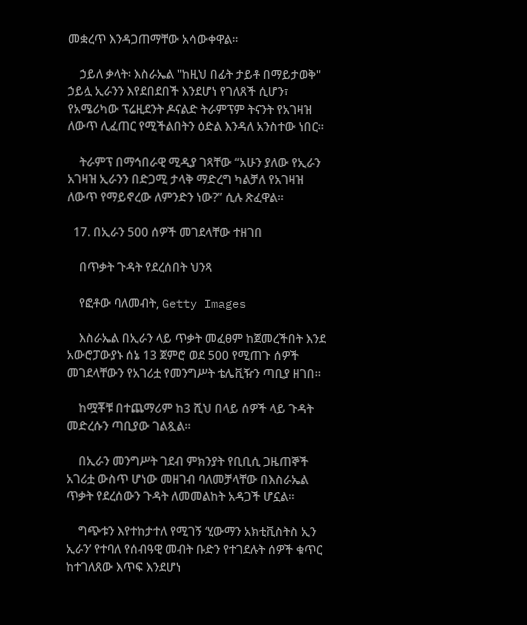መቋረጥ እንዳጋጠማቸው አሳውቀዋል።

    ኃይለ ቃላት፡ እስራኤል "ከዚህ በፊት ታይቶ በማይታወቅ" ኃይሏ ኢራንን እየደበደበች እንደሆነ የገለጸች ሲሆን፣ የአሜሪካው ፕሬዚደንት ዶናልድ ትራምፕም ትናንት የአገዛዝ ለውጥ ሊፈጠር የሚችልበትን ዕድል እንዳለ አንስተው ነበር።

    ትራምፕ በማኅበራዊ ሚዲያ ገጻቸው “አሁን ያለው የኢራን አገዛዝ ኢራንን በድጋሚ ታላቅ ማድረግ ካልቻለ የአገዛዝ ለውጥ የማይኖረው ለምንድን ነው?” ሲሉ ጽፈዋል።

  17. በኢራን 500 ሰዎች መገደላቸው ተዘገበ

    በጥቃት ጉዳት የደረሰበት ህንጻ

    የፎቶው ባለመብት, Getty Images

    እስራኤል በኢራን ላይ ጥቃት መፈፀም ከጀመረችበት እንደ አውሮፓውያኑ ሰኔ 13 ጀምሮ ወደ 500 የሚጠጉ ሰዎች መገደላቸውን የአገሪቷ የመንግሥት ቴሌቪዥን ጣቢያ ዘገበ።

    ከሟቾቹ በተጨማሪም ከ3 ሺህ በላይ ሰዎች ላይ ጉዳት መድረሱን ጣቢያው ገልጿል።

    በኢራን መንግሥት ገደብ ምክንያት የቢቢሲ ጋዜጠኞች አገሪቷ ውስጥ ሆነው መዘገብ ባለመቻላቸው በእስራኤል ጥቃት የደረሰውን ጉዳት ለመመልከት አዳጋች ሆኗል።

    ግጭቱን እየተከታተለ የሚገኝ ‘ሂውማን አክቲቪስትስ ኢን ኢራን’ የተባለ የሰብዓዊ መብት ቡድን የተገደሉት ሰዎች ቁጥር ከተገለጸው እጥፍ እንደሆነ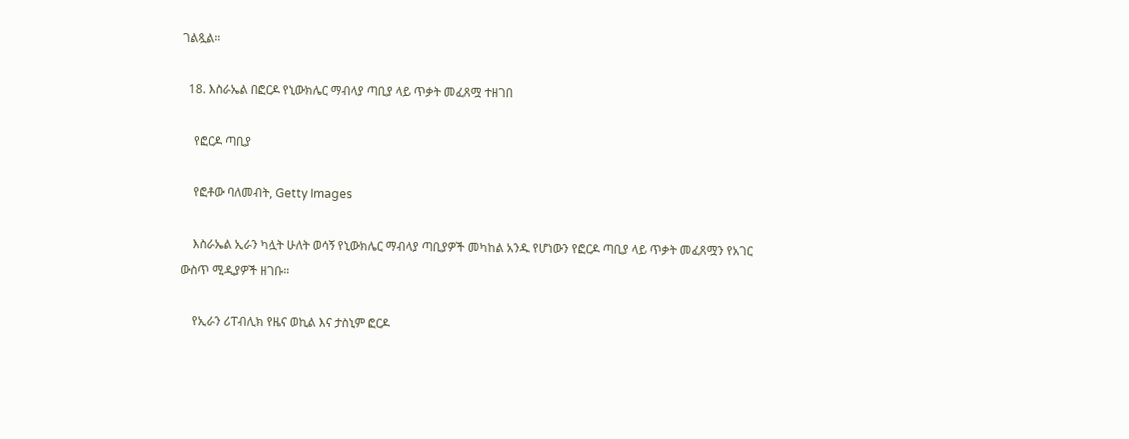ገልጿል።

  18. እስራኤል በፎርዶ የኒውክሌር ማብላያ ጣቢያ ላይ ጥቃት መፈጸሟ ተዘገበ

    የፎርዶ ጣቢያ

    የፎቶው ባለመብት, Getty Images

    እስራኤል ኢራን ካሏት ሁለት ወሳኝ የኒውክሌር ማብላያ ጣቢያዎች መካከል አንዱ የሆነውን የፎርዶ ጣቢያ ላይ ጥቃት መፈጸሟን የአገር ውስጥ ሚዲያዎች ዘገቡ።

    የኢራን ሪፐብሊክ የዜና ወኪል እና ታስኒም ፎርዶ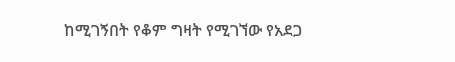ከሚገኝበት የቆም ግዛት የሚገኘው የአደጋ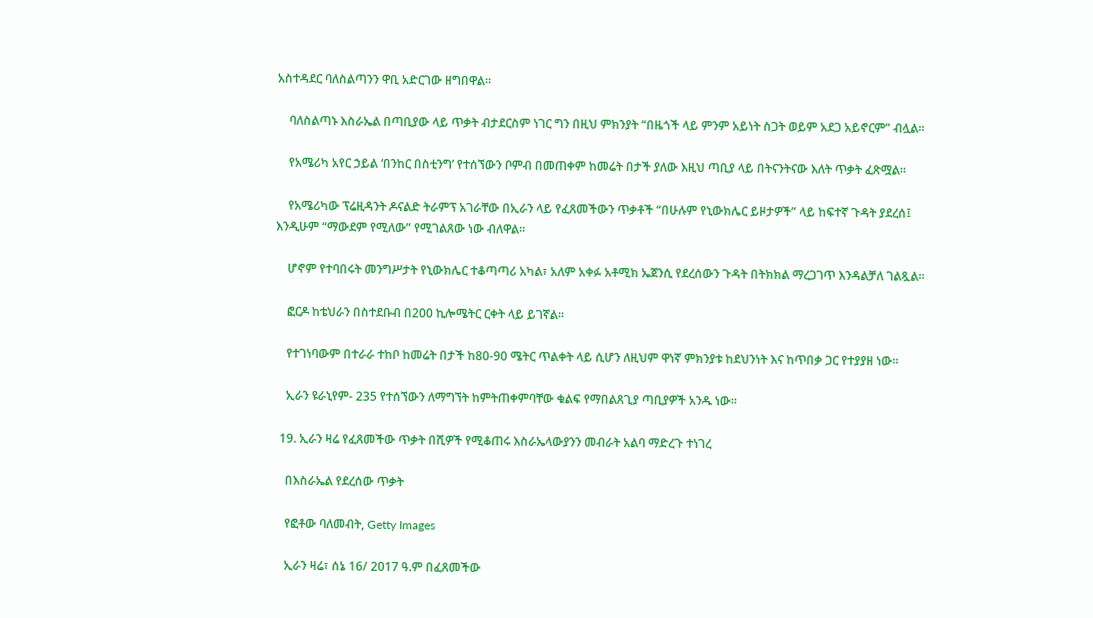አስተዳደር ባለስልጣንን ዋቢ አድርገው ዘግበዋል።

    ባለስልጣኑ እስራኤል በጣቢያው ላይ ጥቃት ብታደርስም ነገር ግን በዚህ ምክንያት “በዜጎች ላይ ምንም አይነት ስጋት ወይም አደጋ አይኖርም” ብሏል።

    የአሜሪካ አየር ኃይል ‘በንከር በስቲንግ’ የተሰኘውን ቦምብ በመጠቀም ከመሬት በታች ያለው እዚህ ጣቢያ ላይ በትናንትናው እለት ጥቃት ፈጽሟል።

    የአሜሪካው ፕሬዚዳንት ዶናልድ ትራምፕ አገራቸው በኢራን ላይ የፈጸመችውን ጥቃቶች “በሁሉም የኒውክሌር ይዞታዎች” ላይ ከፍተኛ ጉዳት ያደረሰ፤ እንዲሁም “ማውደም የሚለው” የሚገልጸው ነው ብለዋል።

    ሆኖም የተባበሩት መንግሥታት የኒውክሌር ተቆጣጣሪ አካል፣ አለም አቀፉ አቶሚክ ኤጀንሲ የደረሰውን ጉዳት በትክክል ማረጋገጥ እንዳልቻለ ገልጿል።

    ፎርዶ ከቴህራን በስተደቡብ በ200 ኪሎሜትር ርቀት ላይ ይገኛል።

    የተገነባውም በተራራ ተከቦ ከመሬት በታች ከ80-90 ሜትር ጥልቀት ላይ ሲሆን ለዚህም ዋነኛ ምክንያቱ ከደህንነት እና ከጥበቃ ጋር የተያያዘ ነው።

    ኢራን ዩራኒየም- 235 የተሰኘውን ለማግኘት ከምትጠቀምባቸው ቁልፍ የማበልጸጊያ ጣቢያዎች አንዱ ነው።

  19. ኢራን ዛሬ የፈጸመችው ጥቃት በሺዎች የሚቆጠሩ እስራኤላውያንን መብራት አልባ ማድረጉ ተነገረ

    በእስራኤል የደረሰው ጥቃት

    የፎቶው ባለመብት, Getty Images

    ኢራን ዛሬ፣ ሰኔ 16/ 2017 ዓ.ም በፈጸመችው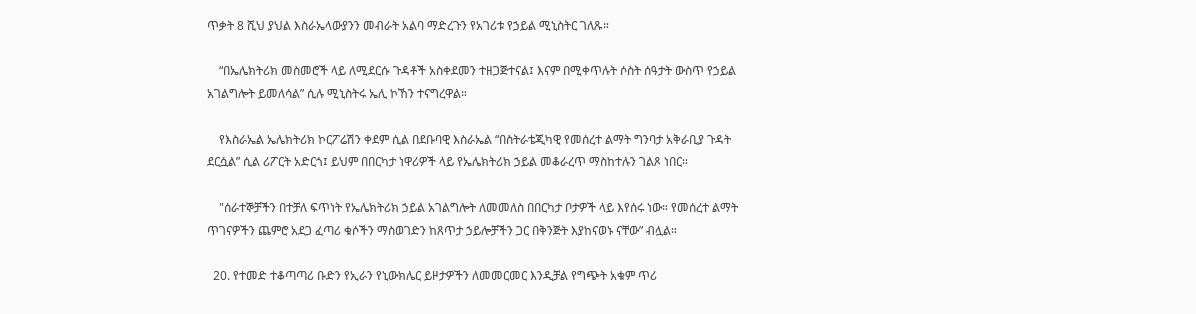ጥቃት 8 ሺህ ያህል እስራኤላውያንን መብራት አልባ ማድረጉን የአገሪቱ የኃይል ሚኒስትር ገለጹ።

    “በኤሌክትሪክ መስመሮች ላይ ለሚደርሱ ጉዳቶች አስቀደመን ተዘጋጅተናል፤ እናም በሚቀጥሉት ሶስት ሰዓታት ውስጥ የኃይል አገልግሎት ይመለሳል” ሲሉ ሚኒስትሩ ኤሊ ኮኸን ተናግረዋል።

    የእስራኤል ኤሌክትሪክ ኮርፖሬሽን ቀደም ሲል በደቡባዊ እስራኤል “በስትራቴጂካዊ የመሰረተ ልማት ግንባታ አቅራቢያ ጉዳት ደርሷል” ሲል ሪፖርት አድርጎ፤ ይህም በበርካታ ነዋሪዎች ላይ የኤሌክትሪክ ኃይል መቆራረጥ ማስከተሉን ገልጾ ነበር።

    "ሰራተኞቻችን በተቻለ ፍጥነት የኤሌክትሪክ ኃይል አገልግሎት ለመመለስ በበርካታ ቦታዎች ላይ እየሰሩ ነው። የመሰረተ ልማት ጥገናዎችን ጨምሮ አደጋ ፈጣሪ ቁሶችን ማስወገድን ከጸጥታ ኃይሎቻችን ጋር በቅንጅት እያከናወኑ ናቸው” ብሏል።

  20. የተመድ ተቆጣጣሪ ቡድን የኢራን የኒውክሌር ይዞታዎችን ለመመርመር እንዲቻል የግጭት አቁም ጥሪ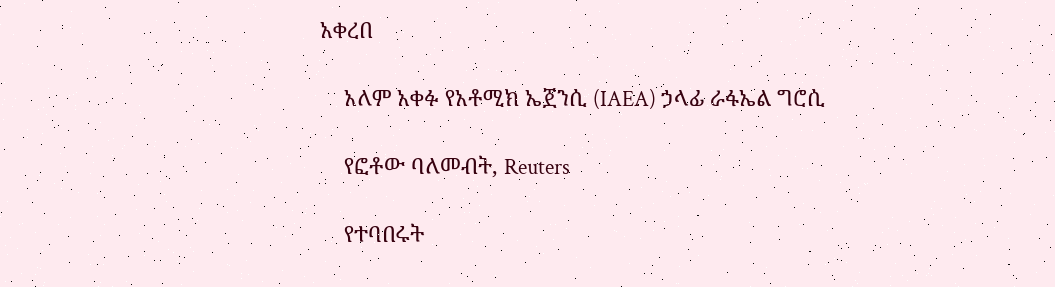አቀረበ

    አለም አቀፉ የአቶሚክ ኤጀንሲ (IAEA) ኃላፊ ራፋኤል ግሮሲ

    የፎቶው ባለመብት, Reuters

    የተባበሩት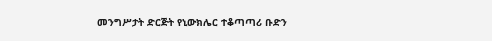መንግሥታት ድርጅት የኒውክሌር ተቆጣጣሪ ቡድን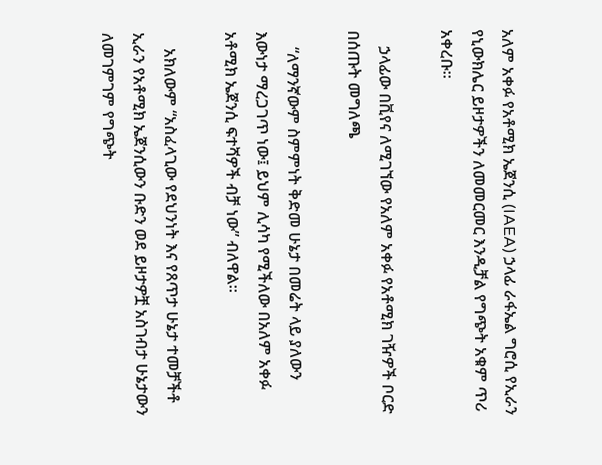አለም አቀፉ የአቶሚክ ኤጀንሲ (IAEA) ኃላፊ ራፋኤል ግሮሲ የኢራን የኒውክሌር ይዞታዎችን ለመመርመር እንዲቻል የግጭት አቁም ጥሪ አቀረቡ።

    ኃላፊው በቪየና ለሚገኘው የአለም አቀፉ የአቶሚክ ገዥዎች ቦርድ በሰጡት መግለጫ

    “ለማንኛውም ስምምነት ቅድመ ሁኔታ በመሬት ላይ ያለውን እውነታ ማረጋገጥ ነው፤ ይህም ሊሳካ የሚችለው በአለም አቀፉ አቶሚክ ኤጀንሲ ፍተሻዎች ብቻ ነው” ብለዋል።

    አክለውም “አስፈላጊው የደህንነት እና የጸጥታ ሁኔታ ተመቻችቶ ኢራን የአቶሚክ ኤጀንሲውን ቡድን ወደ ይዞታዎቿ አስገብታ ሁኔታውን ለመገምገም የግጭት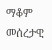ማቆም መሰረታዊ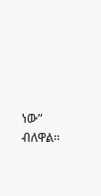ነው” ብለዋል።